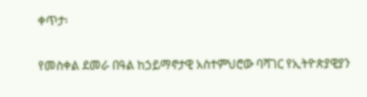ቀጥታ፡

የመስቀል ደመራ በዓል ከኃይማኖታዊ አስተምህሮው ባሻገር የኢትዮጵያዊያን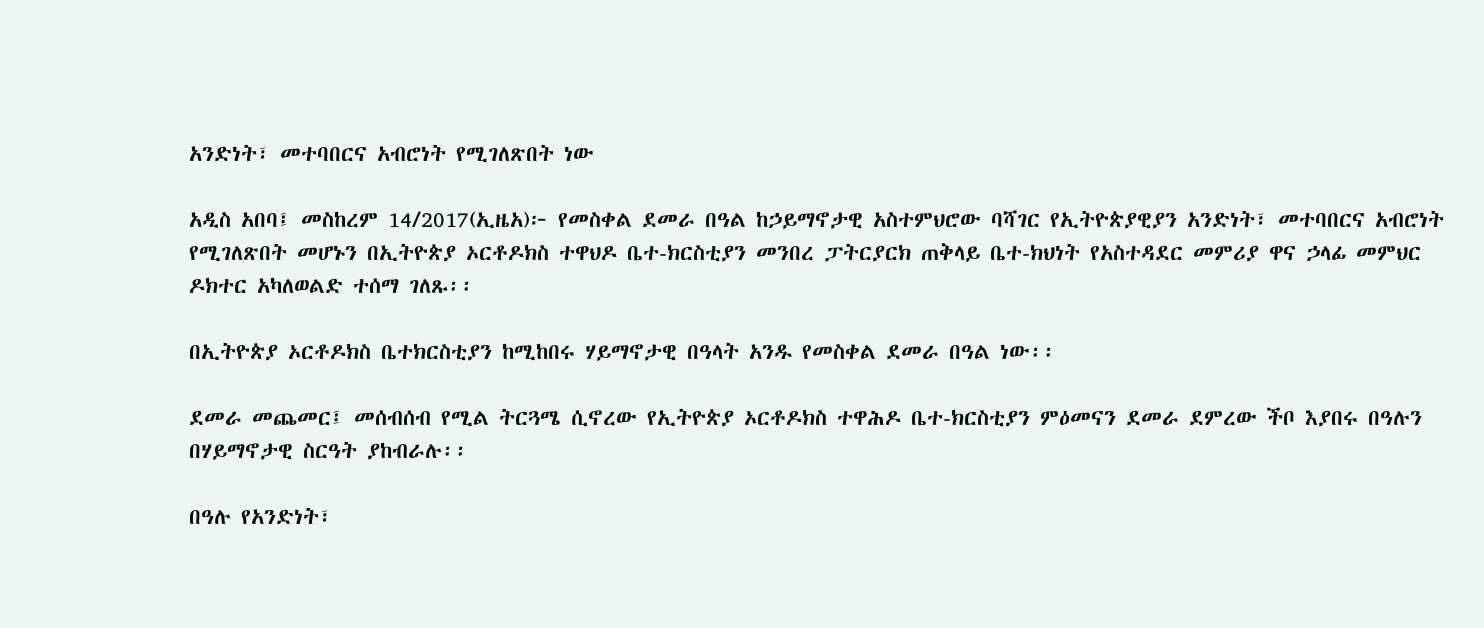አንድነት፣ መተባበርና አብሮነት የሚገለጽበት ነው

አዲስ አበባ፤ መስከረም 14/2017(ኢዜአ)፦ የመስቀል ደመራ በዓል ከኃይማኖታዊ አስተምህሮው ባሻገር የኢትዮጵያዊያን አንድነት፣ መተባበርና አብሮነት የሚገለጽበት መሆኑን በኢትዮጵያ ኦርቶዶክስ ተዋህዶ ቤተ-ክርስቲያን መንበረ ፓትርያርክ ጠቅላይ ቤተ-ክህነት የአስተዳደር መምሪያ ዋና ኃላፊ መምህር ዶክተር አካለወልድ ተሰማ ገለጹ፡፡

በኢትዮጵያ ኦርቶዶክስ ቤተክርስቲያን ከሚከበሩ ሃይማኖታዊ በዓላት አንዱ የመስቀል ደመራ በዓል ነው፡፡

ደመራ መጨመር፤ መሰብሰብ የሚል ትርጓሜ ሲኖረው የኢትዮጵያ ኦርቶዶክስ ተዋሕዶ ቤተ-ክርስቲያን ምዕመናን ደመራ ደምረው ችቦ እያበሩ በዓሉን በሃይማኖታዊ ስርዓት ያከብራሉ፡፡

በዓሉ የአንድነት፣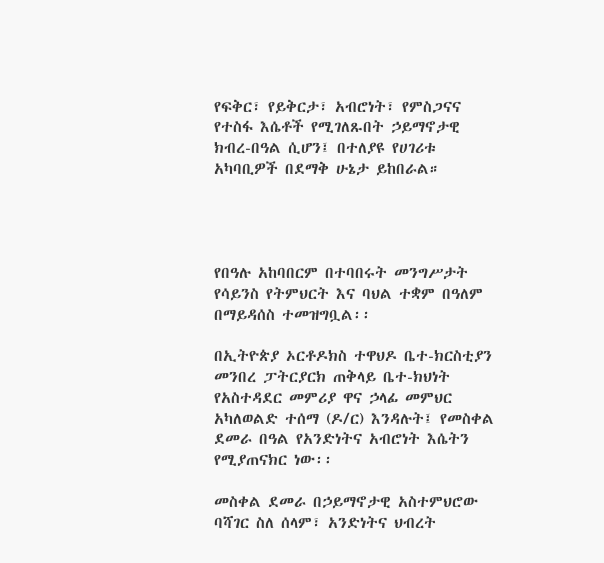የፍቅር፣ የይቅርታ፣ አብሮነት፣ የምስጋናና የተስፋ እሴቶች የሚገለጹበት ኃይማኖታዊ ክብረ-በዓል ሲሆን፤ በተለያዩ የሀገሪቱ አካባቢዎች በደማቅ ሁኔታ ይከበራል።




የበዓሉ አከባበርም በተባበሩት መንግሥታት የሳይንስ የትምህርት እና ባህል ተቋም በዓለም በማይዳሰስ ተመዝግቧል፡፡

በኢትዮጵያ ኦርቶዶክስ ተዋህዶ ቤተ-ክርስቲያን መንበረ ፓትርያርክ ጠቅላይ ቤተ-ክህነት የአስተዳደር መምሪያ ዋና ኃላፊ መምህር አካለወልድ ተሰማ (ዶ/ር) እንዳሉት፤ የመስቀል ደመራ በዓል የአንድነትና አብሮነት እሴትን የሚያጠናክር ነው፡፡

መስቀል ደመራ በኃይማኖታዊ አስተምህሮው ባሻገር ስለ ሰላም፣ አንድነትና ህብረት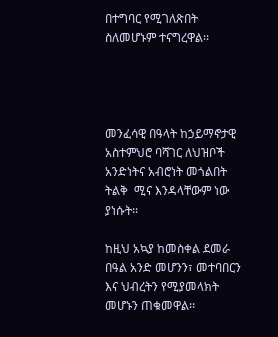በተግባር የሚገለጽበት ስለመሆኑም ተናግረዋል፡፡




መንፈሳዊ በዓላት ከኃይማኖታዊ አስተምህሮ ባሻገር ለህዝቦች አንድነትና አብሮነት መጎልበት ትልቅ  ሚና እንዳላቸውም ነው ያነሱት፡፡

ከዚህ አኳያ ከመስቀል ደመራ በዓል አንድ መሆንን፣ መተባበርን እና ህብረትን የሚያመላክት መሆኑን ጠቁመዋል፡፡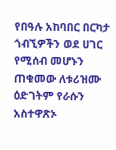የበዓሉ አከባበር በርካታ ጎብኚዎችን ወደ ሀገር የሚሰብ መሆኑን ጠቁመው ለቱሪዝሙ ዕድገትም የራሱን አስተዋጽኦ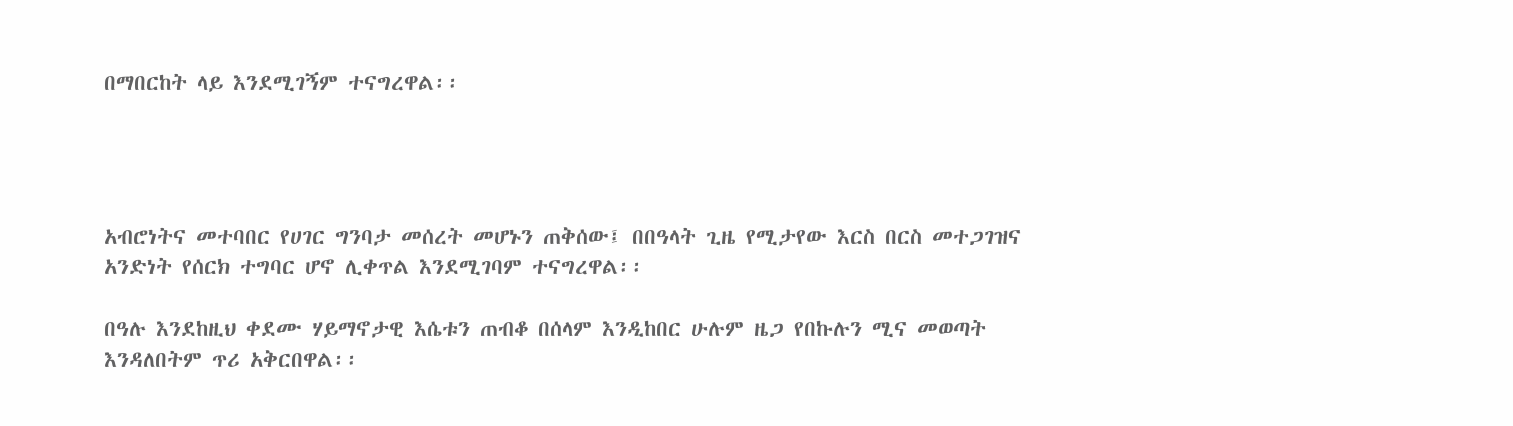በማበርከት ላይ እንደሚገኝም ተናግረዋል፡፡




አብሮነትና መተባበር የሀገር ግንባታ መሰረት መሆኑን ጠቅሰው፤ በበዓላት ጊዜ የሚታየው እርስ በርስ መተጋገዝና አንድነት የሰርክ ተግባር ሆኖ ሊቀጥል እንደሚገባም ተናግረዋል፡፡

በዓሉ እንደከዚህ ቀደሙ ሃይማኖታዊ እሴቱን ጠብቆ በሰላም እንዲከበር ሁሉም ዜጋ የበኩሉን ሚና መወጣት እንዳለበትም ጥሪ አቅርበዋል፡፡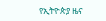የኢትዮጵያ ዜና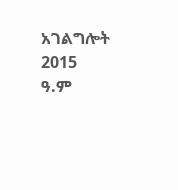አገልግሎት
2015
ዓ.ም